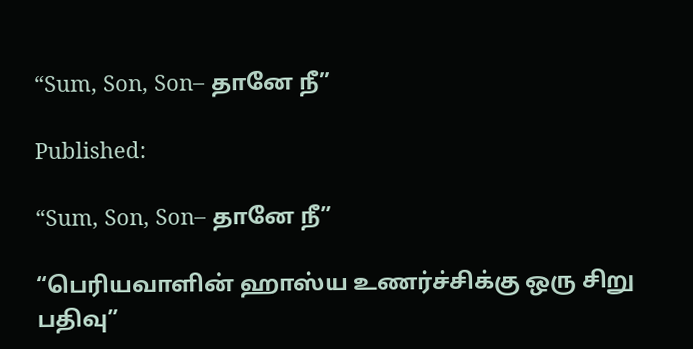“Sum, Son, Son– தானே நீ”

Published:

“Sum, Son, Son– தானே நீ”

“பெரியவாளின் ஹாஸ்ய உணர்ச்சிக்கு ஒரு சிறு பதிவு”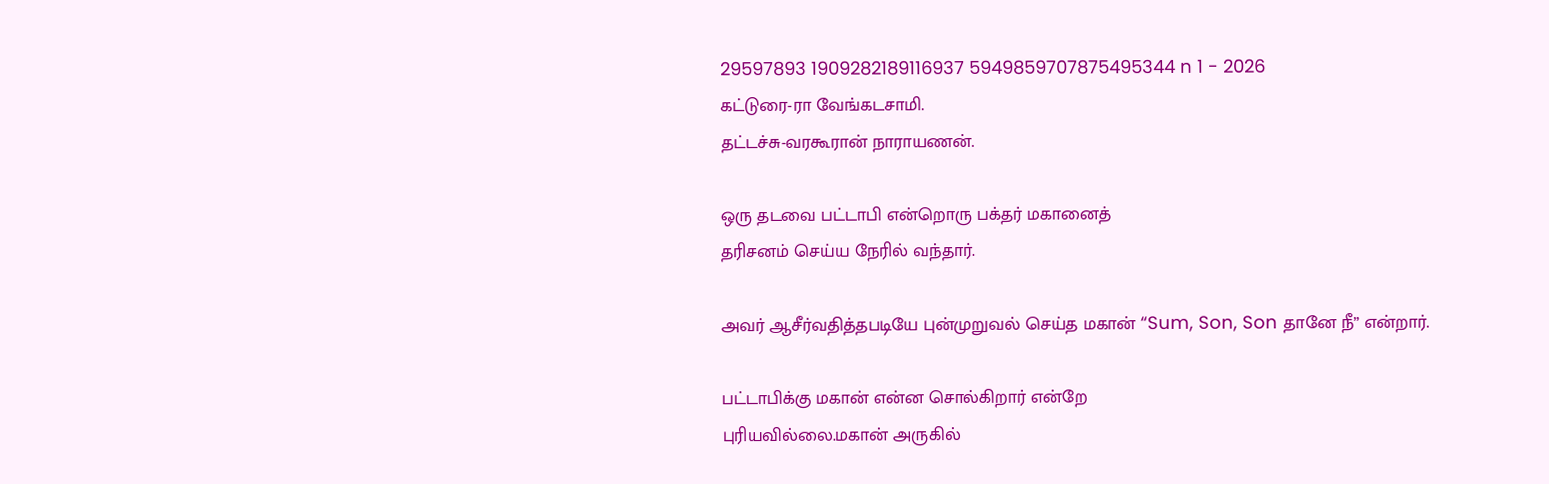29597893 1909282189116937 5949859707875495344 n 1 - 2026
கட்டுரை-ரா வேங்கடசாமி.
தட்டச்சு-வரகூரான் நாராயணன்.

ஒரு தடவை பட்டாபி என்றொரு பக்தர் மகானைத்
தரிசனம் செய்ய நேரில் வந்தார்.

அவர் ஆசீர்வதித்தபடியே புன்முறுவல் செய்த மகான் “Sum, Son, Son தானே நீ” என்றார்.

பட்டாபிக்கு மகான் என்ன சொல்கிறார் என்றே
புரியவில்லை.மகான் அருகில்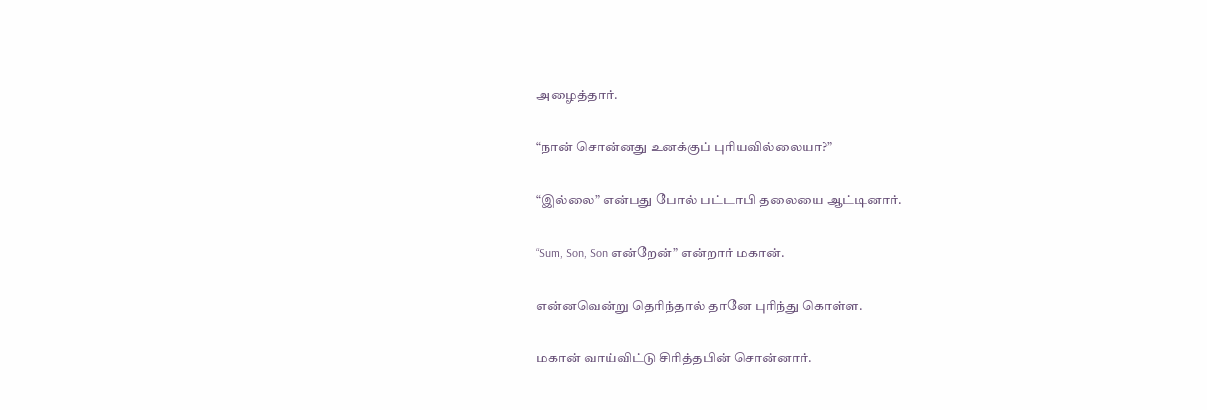அழைத்தார்.

“நான் சொன்னது உனக்குப் புரியவில்லையா?”

“இல்லை” என்பது போல் பட்டாபி தலையை ஆட்டினார்.

“Sum, Son, Son என்றேன்” என்றார் மகான்.

என்னவென்று தெரிந்தால் தானே புரிந்து கொள்ள.

மகான் வாய்விட்டு சிரித்தபின் சொன்னார்.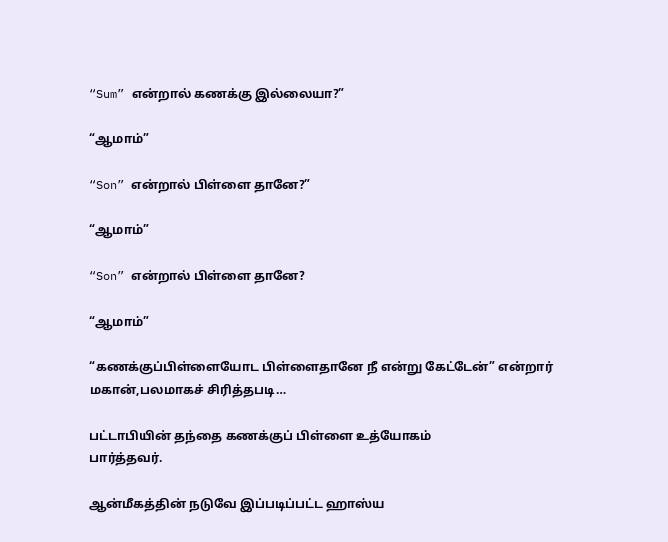“Sum” என்றால் கணக்கு இல்லையா?”

“ஆமாம்”

“Son” என்றால் பிள்ளை தானே?”

“ஆமாம்”

“Son” என்றால் பிள்ளை தானே?

“ஆமாம்”

“கணக்குப்பிள்ளையோட பிள்ளைதானே நீ என்று கேட்டேன்” என்றார் மகான்,பலமாகச் சிரித்தபடி…

பட்டாபியின் தந்தை கணக்குப் பிள்ளை உத்யோகம்
பார்த்தவர்.

ஆன்மீகத்தின் நடுவே இப்படிப்பட்ட ஹாஸ்ய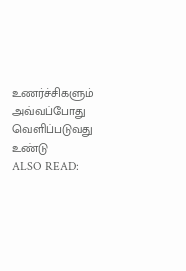உணர்ச்சிகளும் அவ்வப்போது வெளிப்படுவது உண்டு
ALSO READ: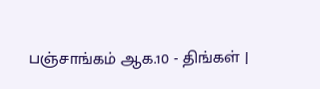பஞ்சாங்கம் ஆக.10 - திங்கள் |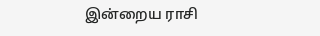இன்றைய ராசி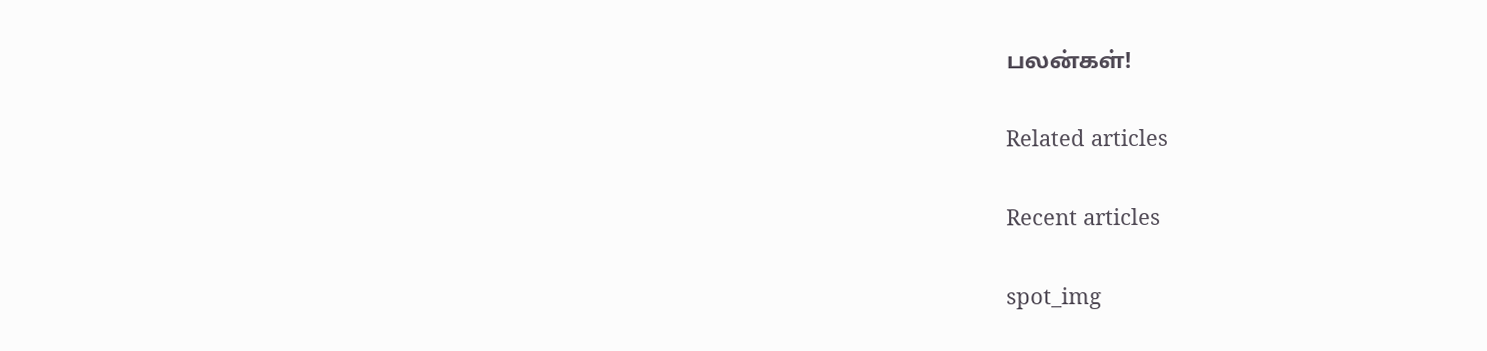பலன்கள்!

Related articles

Recent articles

spot_img